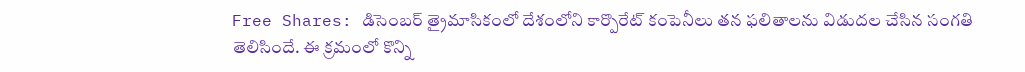Free Shares: డిసెంబర్ త్రైమాసికంలో దేశంలోని కార్పొరేట్ కంపెనీలు తన ఫలితాలను విడుదల చేసిన సంగతి తెలిసిందే. ఈ క్రమంలో కొన్ని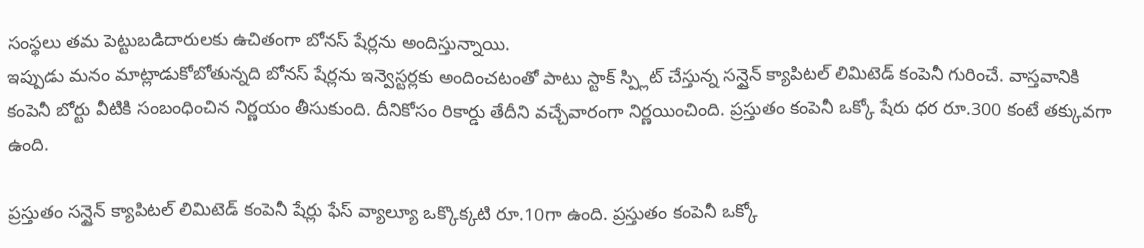సంస్థలు తమ పెట్టుబడిదారులకు ఉచితంగా బోనస్ షేర్లను అందిస్తున్నాయి.
ఇప్పుడు మనం మాట్లాడుకోబోతున్నది బోనస్ షేర్లను ఇన్వెస్టర్లకు అందించటంతో పాటు స్టాక్ స్ప్లిట్ చేస్తున్న సన్షైన్ క్యాపిటల్ లిమిటెడ్ కంపెనీ గురించే. వాస్తవానికి కంపెనీ బోర్టు వీటికి సంబంధించిన నిర్ణయం తీసుకుంది. దీనికోసం రికార్డు తేదీని వచ్చేవారంగా నిర్ణయించింది. ప్రస్తుతం కంపెనీ ఒక్కో షేరు ధర రూ.300 కంటే తక్కువగా ఉంది.

ప్రస్తుతం సన్షైన్ క్యాపిటల్ లిమిటెడ్ కంపెనీ షేర్లు ఫేస్ వ్యాల్యూ ఒక్కొక్కటి రూ.10గా ఉంది. ప్రస్తుతం కంపెనీ ఒక్కో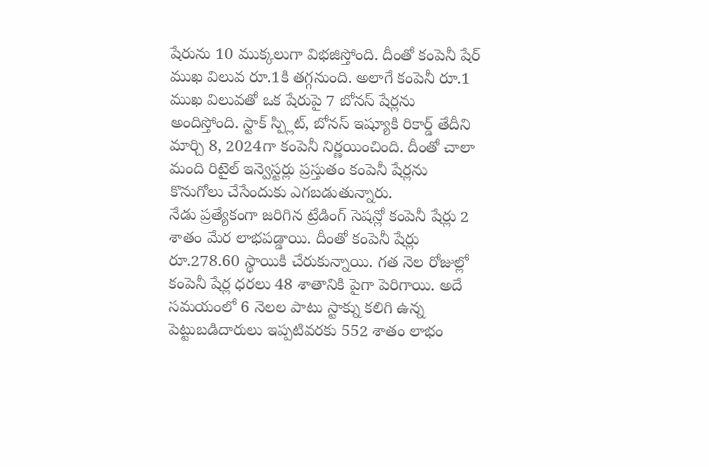షేరును 10 ముక్కలుగా విభజిస్తోంది. దీంతో కంపెనీ షేర్ ముఖ విలువ రూ.1కి తగ్గనుంది. అలాగే కంపెనీ రూ.1 ముఖ విలువతో ఒక షేరుపై 7 బోనస్ షేర్లను అందిస్తోంది. స్టాక్ స్ప్లిట్, బోనస్ ఇష్యూకి రికార్డ్ తేదీని మార్చి 8, 2024గా కంపెనీ నిర్ణయించింది. దీంతో చాలా మంది రిటైల్ ఇన్వెస్టర్లు ప్రస్తుతం కంపెనీ షేర్లను కొనుగోలు చేసేందుకు ఎగబడుతున్నారు.
నేడు ప్రత్యేకంగా జరిగిన ట్రేడింగ్ సెషన్లో కంపెనీ షేర్లు 2 శాతం మేర లాభపడ్డాయి. దీంతో కంపెనీ షేర్లు రూ.278.60 స్థాయికి చేరుకున్నాయి. గత నెల రోజుల్లో కంపెనీ షేర్ల ధరలు 48 శాతానికి పైగా పెరిగాయి. అదే సమయంలో 6 నెలల పాటు స్టాక్ను కలిగి ఉన్న పెట్టుబడిదారులు ఇప్పటివరకు 552 శాతం లాభం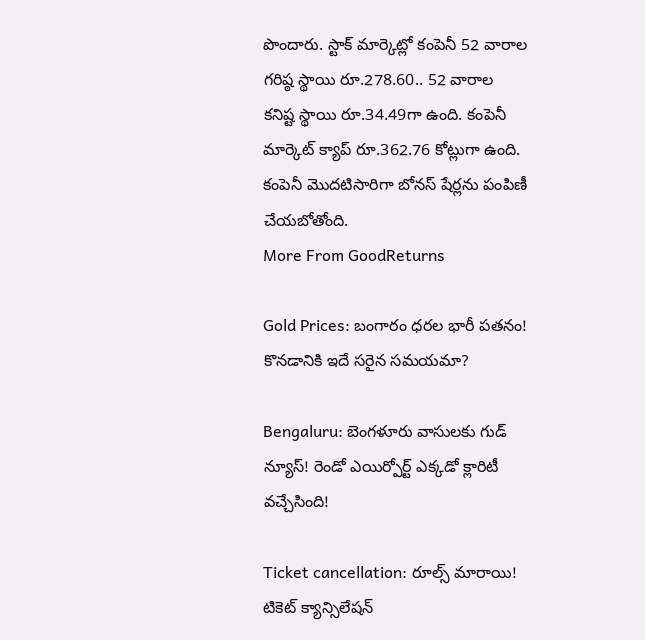పొందారు. స్టాక్ మార్కెట్లో కంపెనీ 52 వారాల గరిష్ఠ స్థాయి రూ.278.60.. 52 వారాల కనిష్ట స్థాయి రూ.34.49గా ఉంది. కంపెనీ మార్కెట్ క్యాప్ రూ.362.76 కోట్లుగా ఉంది. కంపెనీ మొదటిసారిగా బోనస్ షేర్లను పంపిణీ చేయబోతోంది.
More From GoodReturns

Gold Prices: బంగారం ధరల భారీ పతనం! కొనడానికి ఇదే సరైన సమయమా?

Bengaluru: బెంగళూరు వాసులకు గుడ్ న్యూస్! రెండో ఎయిర్పోర్ట్ ఎక్కడో క్లారిటీ వచ్చేసింది!

Ticket cancellation: రూల్స్ మారాయి! టికెట్ క్యాన్సిలేషన్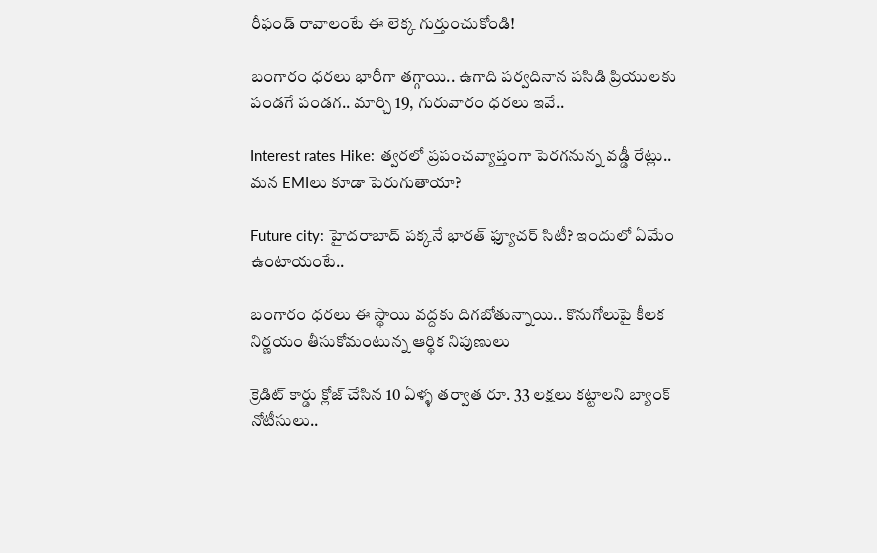రీఫండ్ రావాలంటే ఈ లెక్క గుర్తుంచుకోండి!

బంగారం ధరలు భారీగా తగ్గాయి.. ఉగాది పర్వదినాన పసిడి ప్రియులకు పండగే పండగ.. మార్చి 19, గురువారం ధరలు ఇవే..

Interest rates Hike: త్వరలో ప్రపంచవ్యాప్తంగా పెరగనున్న వడ్డీ రేట్లు.. మన EMIలు కూడా పెరుగుతాయా?

Future city: హైదరాబాద్ పక్కనే భారత్ ఫ్యూచర్ సిటీ? ఇందులో ఏమేం ఉంటాయంటే..

బంగారం ధరలు ఈ స్థాయి వద్దకు దిగబోతున్నాయి.. కొనుగోలుపై కీలక నిర్ణయం తీసుకోమంటున్న ఆర్థిక నిపుణులు

క్రెడిట్ కార్డు క్లోజ్ చేసిన 10 ఏళ్ళ తర్వాత రూ. 33 లక్షలు కట్టాలని బ్యాంక్ నోటీసులు..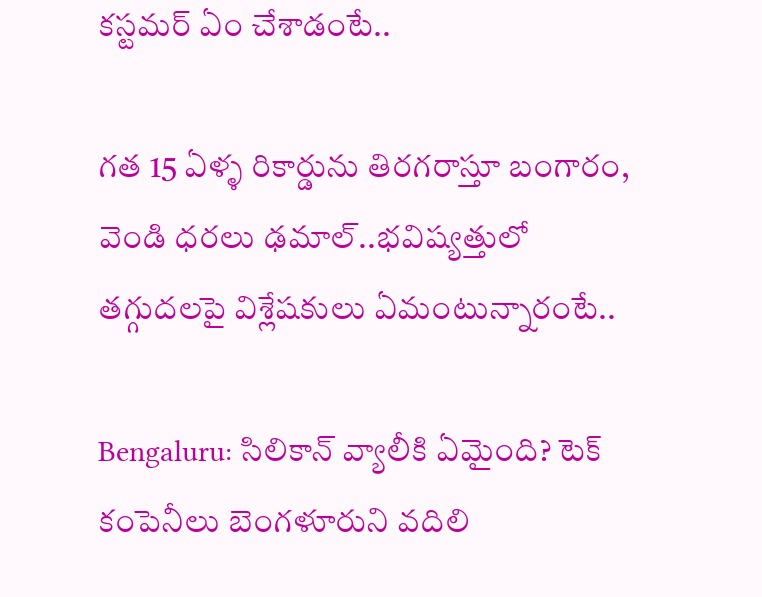కస్టమర్ ఏం చేశాడంటే..

గత 15 ఏళ్ళ రికార్డును తిరగరాస్తూ బంగారం, వెండి ధరలు ఢమాల్..భవిష్యత్తులో తగ్గుదలపై విశ్లేషకులు ఏమంటున్నారంటే..

Bengaluru: సిలికాన్ వ్యాలీకి ఏమైంది? టెక్ కంపెనీలు బెంగళూరుని వదిలి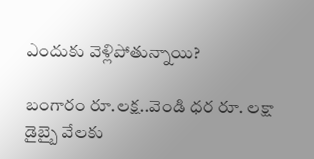ఎందుకు వెళ్లిపోతున్నాయి?

బంగారం రూ.లక్ష..వెండి ధర రూ. లక్షా డైబ్బై వేలకు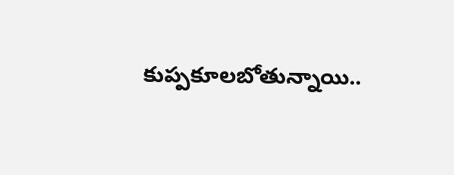కుప్పకూలబోతున్నాయి..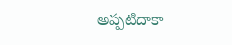అప్పటిదాకా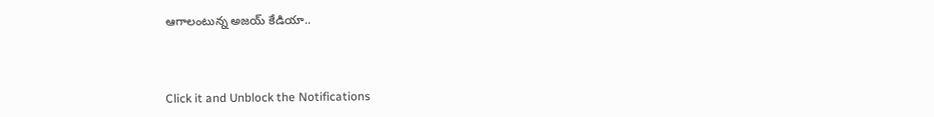ఆగాలంటున్న అజయ్ కేడియా..



Click it and Unblock the Notifications